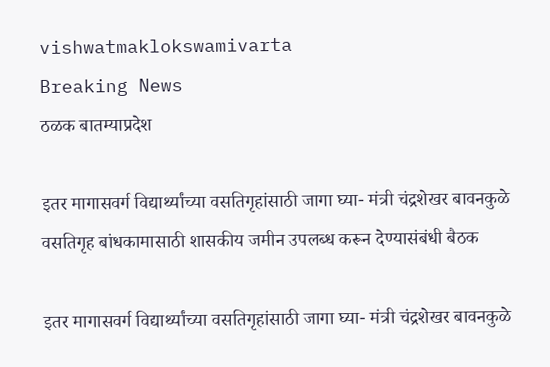vishwatmaklokswamivarta
Breaking News
ठळक बातम्याप्रदेश

इतर मागासवर्ग विद्यार्थ्यांच्या वसतिगृहांसाठी जागा घ्या- मंत्री चंद्रशेखर बावनकुळे वसतिगृह बांधकामासाठी शासकीय जमीन उपलब्ध करून देण्यासंबंधी बैठक

इतर मागासवर्ग विद्यार्थ्यांच्या वसतिगृहांसाठी जागा घ्या- मंत्री चंद्रशेखर बावनकुळे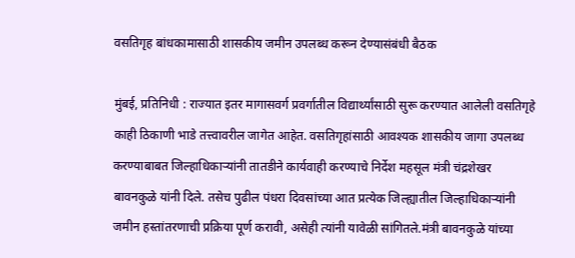वसतिगृह बांधकामासाठी शासकीय जमीन उपलब्ध करून देण्यासंबंधी बैठक

मुंबई, प्रतिनिधी : राज्यात इतर मागासवर्ग प्रवर्गातील विद्यार्थ्यांसाठी सुरू करण्यात आलेली वसतिगृहे काही ठिकाणी भाडे तत्त्वावरील जागेत आहेत. वसतिगृहांसाठी आवश्यक शासकीय जागा उपलब्ध करण्याबाबत जिल्हाधिकाऱ्यांनी तातडीने कार्यवाही करण्याचे निर्देश महसूल मंत्री चंद्रशेखर बावनकुळे यांनी दिले. तसेच पुढील पंधरा दिवसांच्या आत प्रत्येक जिल्ह्यातील जिल्हाधिकाऱ्यांनी जमीन हस्तांतरणाची प्रक्रिया पूर्ण करावी, असेही त्यांनी यावेळी सांगितले.मंत्री बावनकुळे यांच्या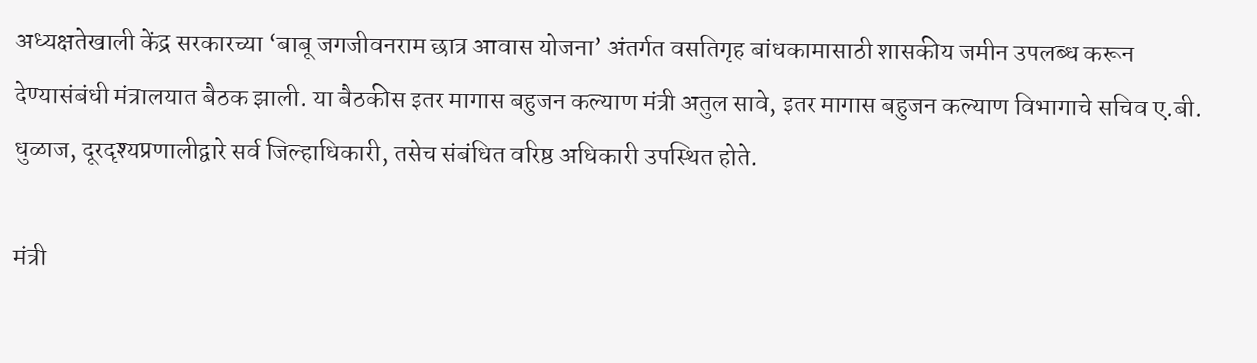अध्यक्षतेखाली केंद्र सरकारच्या ‘बाबू जगजीवनराम छात्र आवास योजना’ अंतर्गत वसतिगृह बांधकामासाठी शासकीय जमीन उपलब्ध करून देण्यासंबंधी मंत्रालयात बैठक झाली. या बैठकीस इतर मागास बहुजन कल्याण मंत्री अतुल सावे, इतर मागास बहुजन कल्याण विभागाचे सचिव ए.बी. धुळाज, दूरदृश्यप्रणालीद्वारे सर्व जिल्हाधिकारी, तसेच संबंधित वरिष्ठ अधिकारी उपस्थित होते.

मंत्री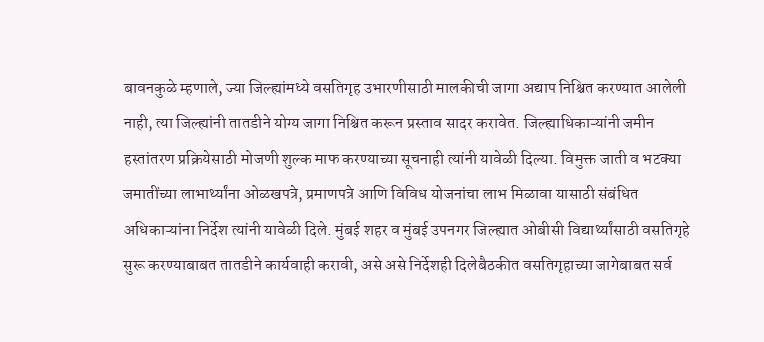बावनकुळे म्हणाले, ज्या जिल्ह्यांमध्ये वसतिगृह उभारणीसाठी मालकीची जागा अद्याप निश्चित करण्यात आलेली नाही, त्या जिल्ह्यांनी तातडीने योग्य जागा निश्चित करून प्रस्ताव सादर करावेत. जिल्ह्याधिकाऱ्यांनी जमीन हस्तांतरण प्रक्रियेसाठी मोजणी शुल्क माफ करण्याच्या सूचनाही त्यांनी यावेळी दिल्या. विमुक्त जाती व भटक्या जमातींच्या लाभार्थ्यांना ओळखपत्रे, प्रमाणपत्रे आणि विविध योजनांचा लाभ मिळावा यासाठी संबंधित अधिकाऱ्यांना निर्देश त्यांनी यावेळी दिले. मुंबई शहर व मुंबई उपनगर जिल्ह्यात ओबीसी विद्यार्थ्यांसाठी वसतिगृहे सुरू करण्याबाबत तातडीने कार्यवाही करावी, असे असे निर्देशही दिलेबैठकीत वसतिगृहाच्या जागेबाबत सर्व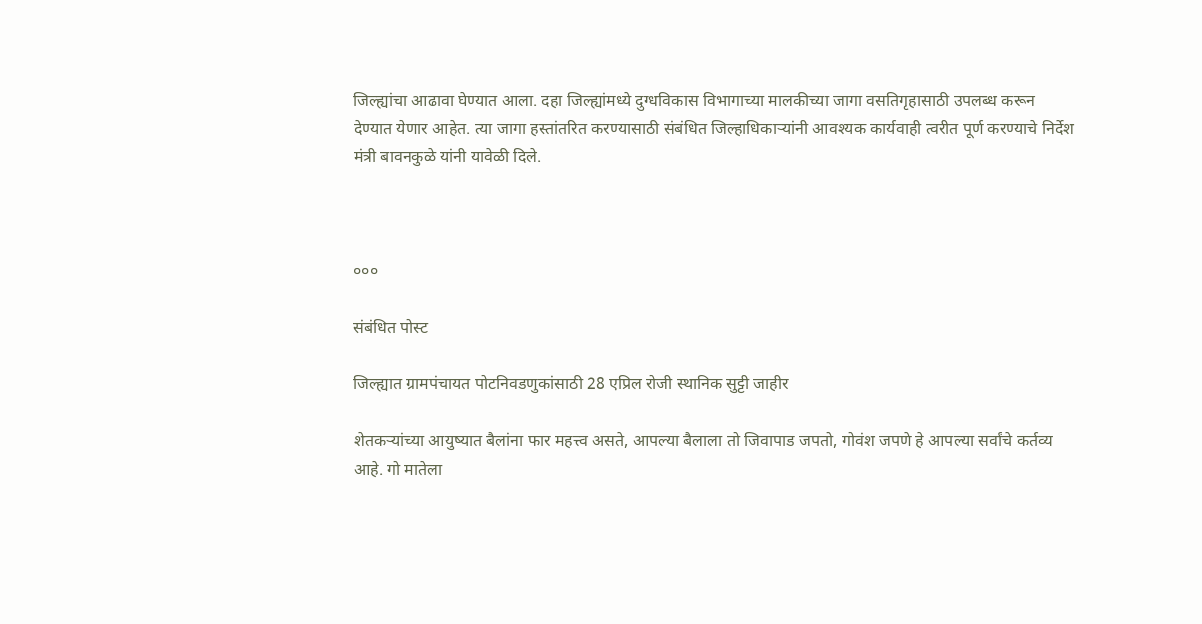जिल्ह्यांचा आढावा घेण्यात आला. दहा जिल्ह्यांमध्ये दुग्धविकास विभागाच्या मालकीच्या जागा वसतिगृहासाठी उपलब्ध करून देण्यात येणार आहेत. त्या जागा हस्तांतरित करण्यासाठी संबंधित जिल्हाधिकाऱ्यांनी आवश्यक कार्यवाही त्वरीत पूर्ण करण्याचे निर्देश मंत्री बावनकुळे यांनी यावेळी दिले.



०००

संबंधित पोस्ट

जिल्ह्यात ग्रामपंचायत पोटनिवडणुकांसाठी 28 एप्रिल रोजी स्थानिक सुट्टी जाहीर

शेतकऱ्यांच्या आयुष्यात बैलांना फार महत्त्व असते, आपल्या बैलाला तो जिवापाड जपतो, गोवंश जपणे हे आपल्या सर्वांचे कर्तव्य आहे. गो मातेला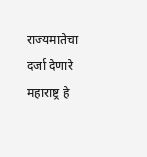राज्यमातेचा दर्जा देणारे महाराष्ट्र हे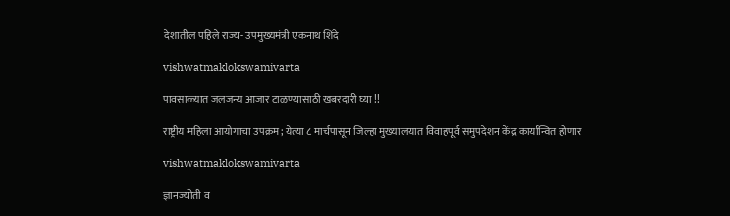देशातील पहिले राज्य- उपमुख्यमंत्री एकनाथ शिंदे

vishwatmaklokswamivarta

पावसाळ्यात जलजन्य आजार टाळण्यासाठी खबरदारी घ्या !!

राष्ट्रीय महिला आयोगाचा उपक्रम; येत्या ८ मार्चपासून जिल्हा मुख्यालयात विवाहपूर्व समुपदेशन केंद्र कार्यान्वित होणार

vishwatmaklokswamivarta

ज्ञानज्योती व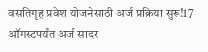वसतिगृह प्रवेश योजनेसाठी अर्ज प्रक्रिया सुरू!17 ऑगस्टपर्यंत अर्ज सादर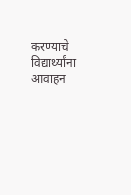करण्याचे विद्यार्थ्यांना आवाहन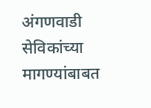अंगणवाडी सेविकांच्या मागण्यांबाबत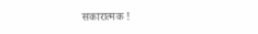सकारात्मक !